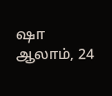ஷா ஆலாம், 24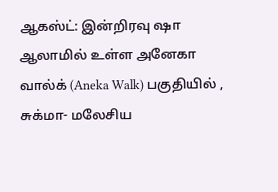ஆகஸ்ட்: இன்றிரவு ஷா ஆலாமில் உள்ள அனேகா வால்க் (Aneka Walk) பகுதியில் , சுக்மா- மலேசிய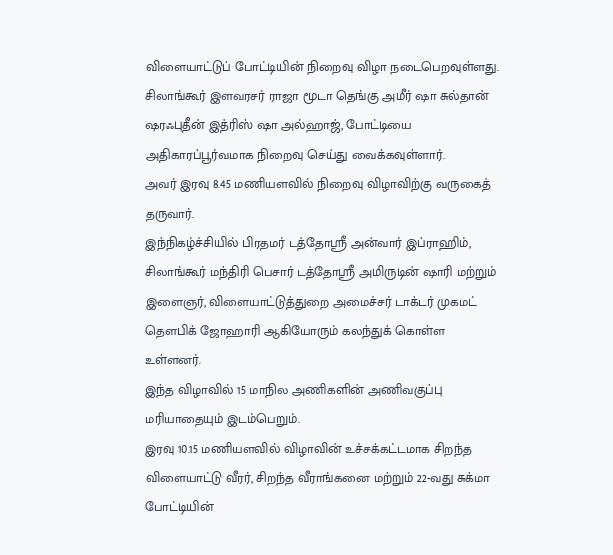விளையாட்டுப் போட்டியின் நிறைவு விழா நடைபெறவுள்ளது.
சிலாங்கூர் இளவரசர் ராஜா மூடா தெங்கு அமீர் ஷா சுல்தான் ஷரஃபுதீன் இத்ரிஸ் ஷா அல்ஹாஜ், போட்டியை அதிகாரப்பூர்வமாக நிறைவு செய்து வைக்கவுள்ளார்.
அவர் இரவு 8.45 மணியளவில் நிறைவு விழாவிற்கு வருகைத் தருவார்.
இந்நிகழ்ச்சியில் பிரதமர் டத்தோஸ்ரீ அன்வார் இப்ராஹிம், சிலாங்கூர் மந்திரி பெசார் டத்தோஸ்ரீ அமிருடின் ஷாரி மற்றும் இளைஞர், விளையாட்டுத்துறை அமைச்சர் டாக்டர் முகமட் தௌபிக் ஜோஹாரி ஆகியோரும் கலந்துக் கொள்ள உள்ளனர்.
இந்த விழாவில் 15 மாநில அணிகளின் அணிவகுப்பு மரியாதையும் இடம்பெறும்.
இரவு 10.15 மணியளவில் விழாவின் உச்சக்கட்டமாக சிறந்த விளையாட்டு வீரர், சிறந்த வீராங்கனை மற்றும் 22-வது சுக்மா போட்டியின்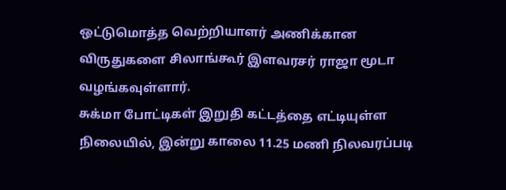ஒட்டுமொத்த வெற்றியாளர் அணிக்கான விருதுகளை சிலாங்கூர் இளவரசர் ராஜா மூடா வழங்கவுள்ளார்.
சுக்மா போட்டிகள் இறுதி கட்டத்தை எட்டியுள்ள நிலையில், இன்று காலை 11.25 மணி நிலவரப்படி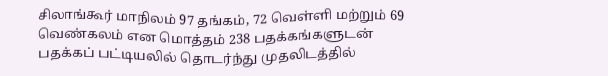சிலாங்கூர் மாநிலம் 97 தங்கம், 72 வெள்ளி மற்றும் 69 வெண்கலம் என மொத்தம் 238 பதக்கங்களுடன் பதக்கப் பட்டியலில் தொடர்ந்து முதலிடத்தில்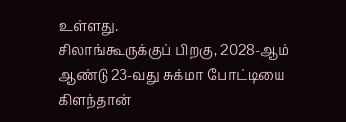உள்ளது.
சிலாங்கூருக்குப் பிறகு, 2028-ஆம் ஆண்டு 23-வது சுக்மா போட்டியை கிளந்தான்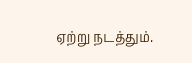ஏற்று நடத்தும்.